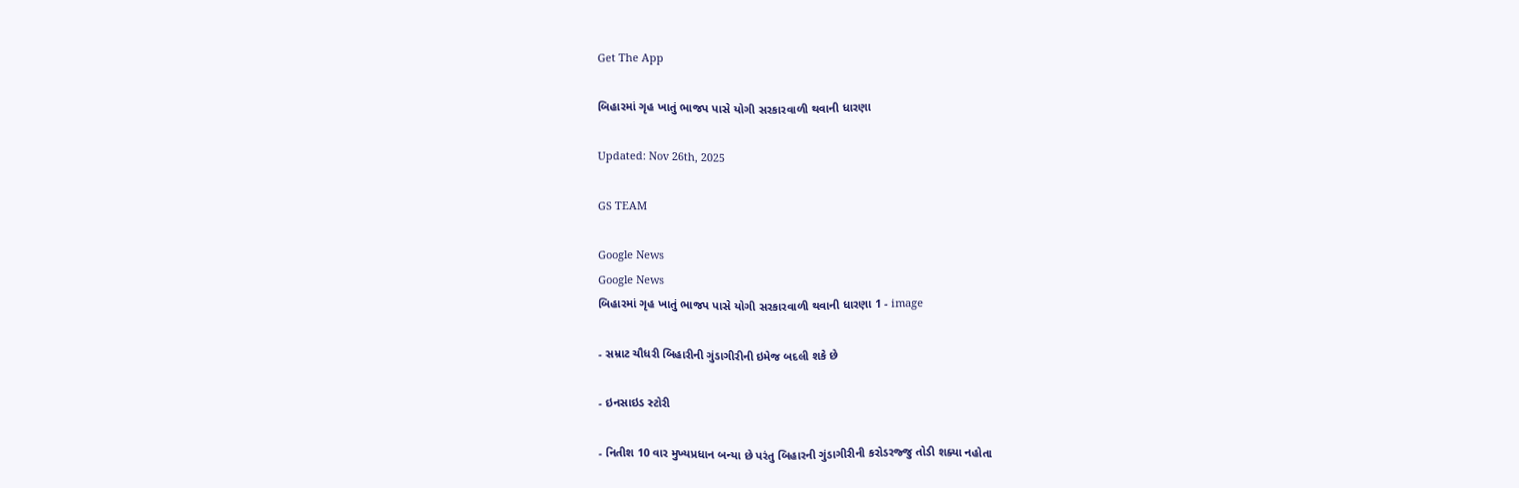Get The App

બિહારમાં ગૃહ ખાતું ભાજપ પાસે યોગી સરકારવાળી થવાની ધારણા

Updated: Nov 26th, 2025

GS TEAM

Google News
Google News
બિહારમાં ગૃહ ખાતું ભાજપ પાસે યોગી સરકારવાળી થવાની ધારણા 1 - image

- સમ્રાટ ચૌધરી બિહારીની ગુંડાગીરીની ઇમેજ બદલી શકે છે

- ઇનસાઇડ સ્ટોરી

- નિતીશ 10 વાર મુખ્યપ્રધાન બન્યા છે પરંતુ બિહારની ગુંડાગીરીની કરોડરજ્જુ તોડી શક્યા નહોતા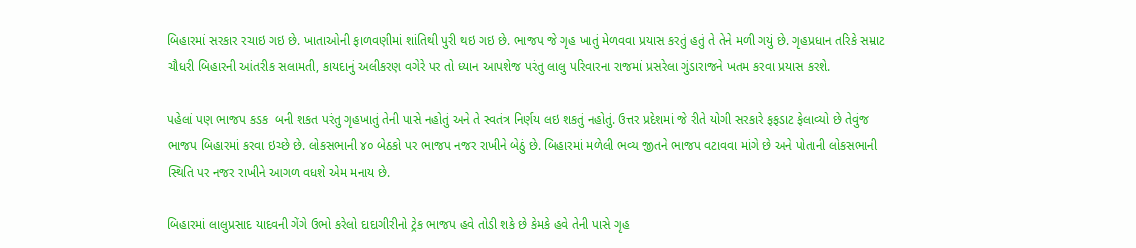બિહારમાં સરકાર રચાઇ ગઇ છે. ખાતાઓની ફાળવણીમાં શાંતિથી પુરી થઇ ગઇ છે. ભાજપ જે ગૃહ ખાતું મેળવવા પ્રયાસ કરતું હતું તે તેને મળી ગયું છે. ગૃહપ્રધાન તરિકે સમ્રાટ ચૌધરી બિહારની આંતરીક સલામતી, કાયદાનું અલીકરણ વગેરે પર તો ધ્યાન આપશેજ પરંતુ લાલુ પરિવારના રાજમાં પ્રસરેલા ગુંડારાજને ખતમ કરવા પ્રયાસ કરશે.

પહેલાં પણ ભાજપ કડક  બની શકત પરંતુ ગૃહખાતું તેની પાસે નહોતું અને તે સ્વતંત્ર નિર્ણય લઇ શકતું નહોતું. ઉત્તર પ્રદેશમાં જે રીતે યોગી સરકારે ફફડાટ ફેલાવ્યો છે તેવુંજ ભાજપ બિહારમાં કરવા ઇચ્છે છે. લોકસભાની ૪૦ બેઠકો પર ભાજપ નજર રાખીને બેઠું છે. બિહારમાં મળેલી ભવ્ય જીતને ભાજપ વટાવવા માંગે છે અને પોતાની લોકસભાની  સ્થિતિ પર નજર રાખીને આગળ વધશે એમ મનાય છે.

બિહારમાં લાલુપ્રસાદ યાદવની ગેંગે ઉભો કરેલો દાદાગીરીનો ટ્રેક ભાજપ હવે તોડી શકે છે કેમકે હવે તેની પાસે ગૃહ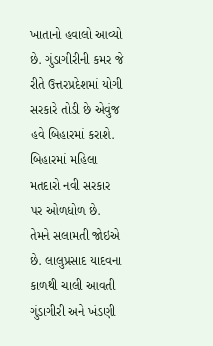ખાતાનો હવાલો આવ્યો છે. ગુંડાગીરીની કમર જે રીતે ઉત્તરપ્રદેશમાં યોગી સરકારે તોડી છે એવુંજ હવે બિહારમાં કરાશે. બિહારમાં મહિલા મતદારો નવી સરકાર પર ઓળધોળ છે. તેમને સલામતી જોઇએ છે. લાલુપ્રસાદ યાદવના કાળથી ચાલી આવતી ગુંડાગીરી અને ખંડણી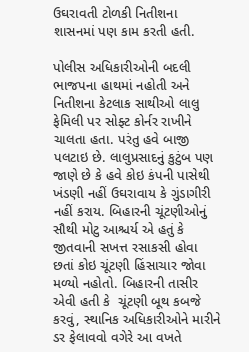ઉઘરાવતી ટોળકી નિતીશના શાસનમાં પણ કામ કરતી હતી.

પોલીસ અધિકારીઓની બદલી ભાજપના હાથમાં નહોતી અને નિતીશના કેટલાક સાથીઓ લાલુ ફેમિલી પર સોફ્ટ કોર્નર રાખીને ચાલતા હતા. પરંતુ હવે બાજી પલટાઇ છે. લાલુપ્રસાદનું કુટુંબ પણ જાણે છે કે હવે કોઇ કંપની પાસેથી ખંડણી નહીં ઉઘરાવાય કે ગુંડાગીરી નહીં કરાય. બિહારની ચૂંટણીઓનું સૌથી મોટુ આશ્ચર્ય એ હતું કે જીતવાની સખત્ત રસાકસી હોવા છતાં કોઇ ચૂંટણી હિંસાચાર જોવા મળ્યો નહોતો. બિહારની તાસીર એવી હતી કે  ચૂંટણી બૂથ કબજે કરવું, સ્થાનિક અધિકારીઓને મારીને ડર ફેલાવવો વગેરે આ વખતે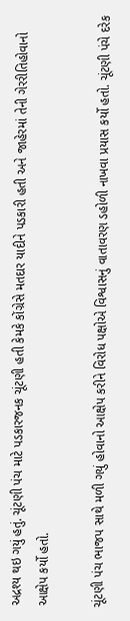અદ્રશ્ય થઇ ગયું હતું. ચૂંટણી પંચ માટે પડકારજનક ચૂંટણી હતી કેમકે કોંગ્રેસે મતદાર યાદીને પડકારી હતી અને જાહેરમાં તેની ગેરરીતિહોવાનો આક્ષેપ કર્યો હતો.

ચૂંટણી પંચ ભાજપ સાથે મળી ગયું હોવાનો આક્ષેપ કરીને વિરોધ પક્ષોએ વિશ્વાસનું વાતાવરણ ડહોળી નાખવા પ્રયાસ કર્યો હતો. ચૂંટણી પંચે દરેક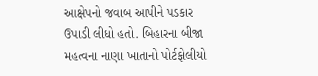આક્ષેપનો જવાબ આપીને પડકાર ઉપાડી લીધો હતો. બિહારના બીજા મહત્વના નાણા ખાતાનો પોર્ટફોલીયો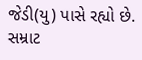જેડી(યુ) પાસે રહ્યો છે. સમ્રાટ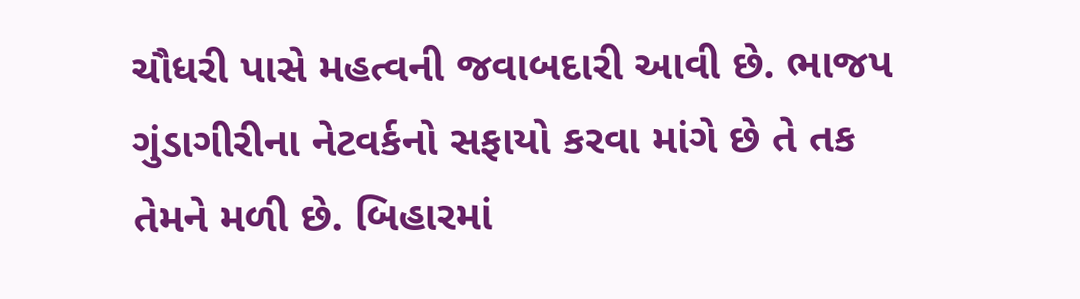ચૌધરી પાસે મહત્વની જવાબદારી આવી છે. ભાજપ ગુંડાગીરીના નેટવર્કનો સફાયો કરવા માંગે છે તે તક તેમને મળી છે. બિહારમાં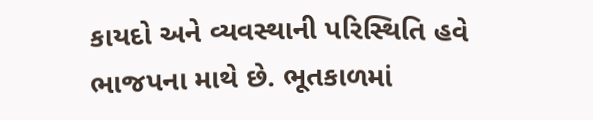કાયદો અને વ્યવસ્થાની પરિસ્થિતિ હવે ભાજપના માથે છે. ભૂતકાળમાં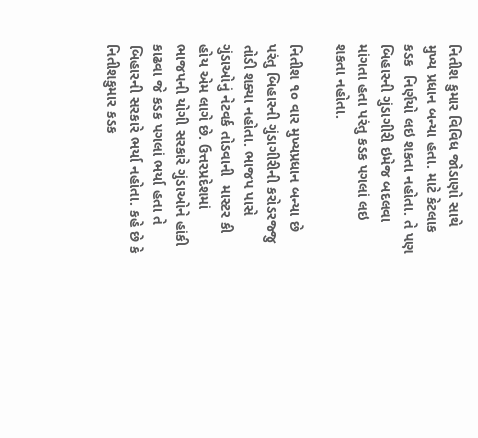નિતીશ કુમાર વિવિધ જોડાણો સાથે મુખ્ય પ્રધાન બન્યા હતા. માટે કેટલાક કડક  નિર્ણયો લઇ શકતા નહોતા. તે પણ બિહારની ગુંડાગીરી ઇમેજ બદલવા માંગતા હતા પરંતુ કડક પગલાં લઇ શકતા નહોતા.

નિતીશ ૧૦ વાર મુખ્યપ્રધાન બન્યા છે પરંતુ બિહારની ગુંડાગીરીની કરોડરજ્જુ તોડી શક્યા નહોતા. ભાજપ પાસે ગુંડાઓનું નેટવર્ક તોડવાની  માસ્ટર કી હોય એમ લાગે છે. ઉત્તરપ્રદેશમાં ભાજપની યોગી સરકારે ગુંડાઓને હાંકી કાઢવા જે કડક પગલાં ભર્યા હતા તે બિહારની સરકારે ભર્યા નહોતા. કહે છે કે નિતીશકુમાર કડક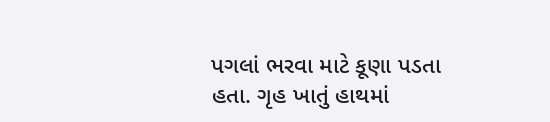પગલાં ભરવા માટે કૂણા પડતા હતા. ગૃહ ખાતું હાથમાં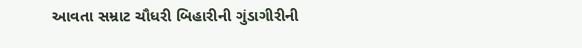આવતા સમ્રાટ ચૌધરી બિહારીની ગુંડાગીરીની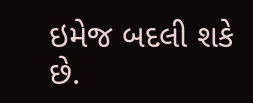ઇમેજ બદલી શકે છે.